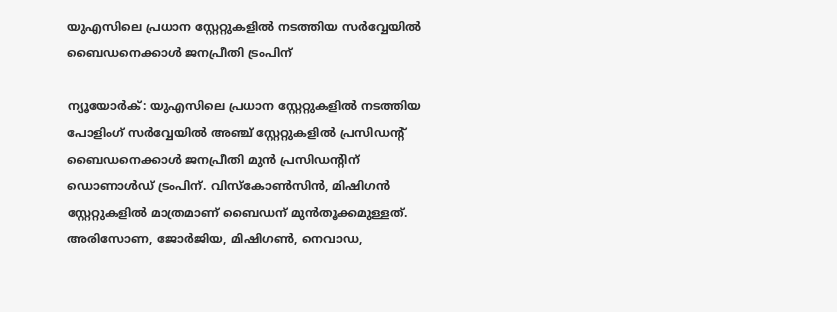യുഎസിലെ പ്രധാന സ്റ്റേറ്റുകളില്‍ നടത്തിയ സര്‍വ്വേയില്‍ ബൈഡനെക്കാള്‍ ജനപ്രീതി ട്രംപിന്

ന്യൂയോര്‍ക്: യുഎസിലെ പ്രധാന സ്റ്റേറ്റുകളില്‍ നടത്തിയ പോളിംഗ് സര്‍വ്വേയില്‍ അഞ്ച് സ്റ്റേറ്റുകളില്‍ പ്രസിഡന്റ് ബൈഡനെക്കാള്‍ ജനപ്രീതി മുന്‍ പ്രസിഡന്റിന് ഡൊണാള്‍ഡ് ട്രംപിന്. വിസ്‌കോണ്‍സിന്‍, മിഷിഗന്‍ സ്റ്റേറ്റുകളില്‍ മാത്രമാണ് ബൈഡന് മുന്‍തൂക്കമുള്ളത്. അരിസോണ, ജോര്‍ജിയ, മിഷിഗണ്‍, നെവാഡ,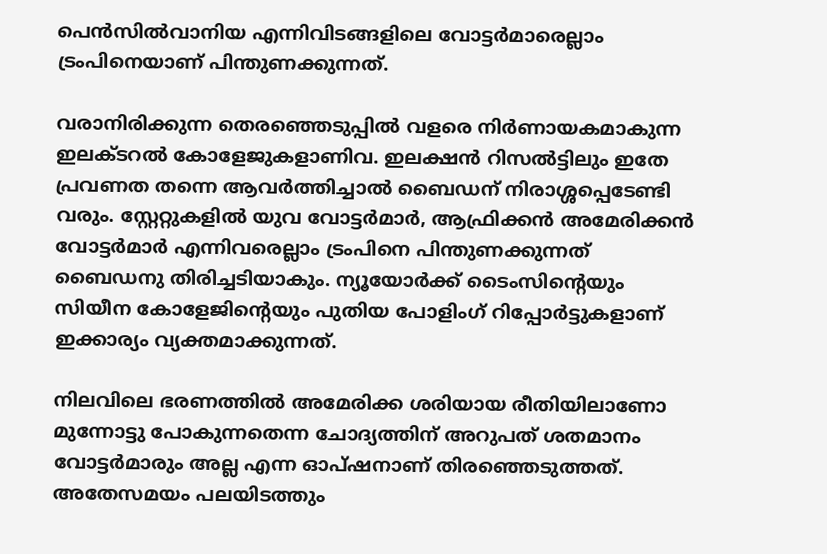പെന്‍സില്‍വാനിയ എന്നിവിടങ്ങളിലെ വോട്ടര്‍മാരെല്ലാം ട്രംപിനെയാണ് പിന്തുണക്കുന്നത്.

വരാനിരിക്കുന്ന തെരഞ്ഞെടുപ്പില്‍ വളരെ നിര്‍ണായകമാകുന്ന ഇലക്ടറല്‍ കോളേജുകളാണിവ. ഇലക്ഷന്‍ റിസല്‍ട്ടിലും ഇതേ പ്രവണത തന്നെ ആവര്‍ത്തിച്ചാല്‍ ബൈഡന് നിരാശ്ശപ്പെടേണ്ടി വരും. സ്റ്റേറ്റുകളില്‍ യുവ വോട്ടര്‍മാര്‍, ആഫ്രിക്കന്‍ അമേരിക്കന്‍ വോട്ടര്‍മാര്‍ എന്നിവരെല്ലാം ട്രംപിനെ പിന്തുണക്കുന്നത് ബൈഡനു തിരിച്ചടിയാകും. ന്യൂയോര്‍ക്ക് ടൈംസിന്റെയും സിയീന കോളേജിന്റെയും പുതിയ പോളിംഗ് റിപ്പോര്‍ട്ടുകളാണ് ഇക്കാര്യം വ്യക്തമാക്കുന്നത്.

നിലവിലെ ഭരണത്തില്‍ അമേരിക്ക ശരിയായ രീതിയിലാണോ മുന്നോട്ടു പോകുന്നതെന്ന ചോദ്യത്തിന് അറുപത് ശതമാനം വോട്ടര്‍മാരും അല്ല എന്ന ഓപ്ഷനാണ് തിരഞ്ഞെടുത്തത്. അതേസമയം പലയിടത്തും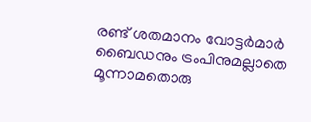രണ്ട് ശതമാനം വോട്ടര്‍മാര്‍ ബൈഡനും ട്രംപിനുമല്ലാതെ മൂന്നാമതൊരു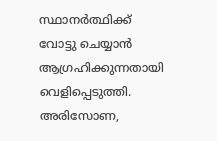സ്ഥാനര്‍ത്ഥിക്ക് വോട്ടു ചെയ്യാന്‍ ആഗ്രഹിക്കുന്നതായി വെളിപ്പെടുത്തി. അരിസോണ,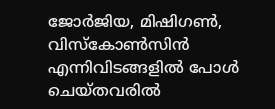ജോര്‍ജിയ, മിഷിഗണ്‍, വിസ്‌കോണ്‍സിന്‍ എന്നിവിടങ്ങളില്‍ പോള്‍ ചെയ്തവരില്‍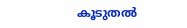കൂടുതല്‍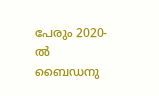പേരും 2020-ല്‍ ബൈഡനു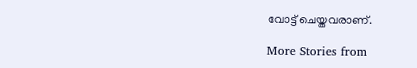വോട്ട് ചെയ്തവരാണ്.

More Stories from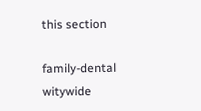this section

family-dental
witywide